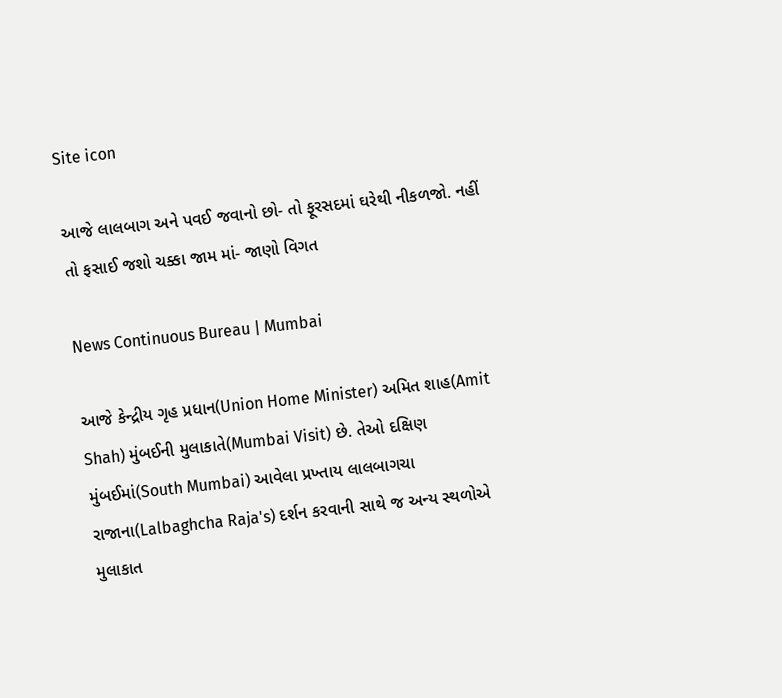Site icon

આજે લાલબાગ અને પવઈ જવાનો છો- તો ફૂરસદમાં ઘરેથી નીકળજો. નહીં તો ફસાઈ જશો ચક્કા જામ માં- જાણો વિગત

News Continuous Bureau | Mumbai

આજે કેન્દ્રીય ગૃહ પ્રધાન(Union Home Minister) અમિત શાહ(Amit Shah) મુંબઈની મુલાકાતે(Mumbai Visit) છે. તેઓ દક્ષિણ મુંબઈમાં(South Mumbai) આવેલા પ્રખ્તાય લાલબાગચા રાજાના(Lalbaghcha Raja's) દર્શન કરવાની સાથે જ અન્ય સ્થળોએ મુલાકાત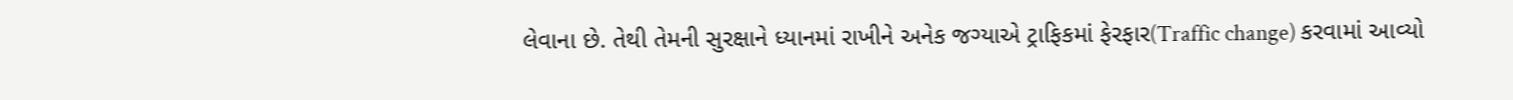લેવાના છે. તેથી તેમની સુરક્ષાને ધ્યાનમાં રાખીને અનેક જગ્યાએ ટ્રાફિકમાં ફેરફાર(Traffic change) કરવામાં આવ્યો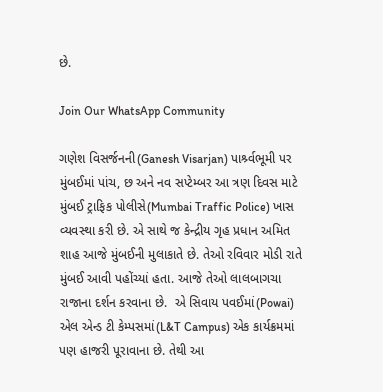છે.

Join Our WhatsApp Community

ગણેશ વિસર્જનની(Ganesh Visarjan) પાર્શ્ર્વભૂમી પર મુંબઈમાં પાંચ, છ અને નવ સપ્ટેમ્બર આ ત્રણ દિવસ માટે મુંબઈ ટ્રાફિક પોલીસે(Mumbai Traffic Police) ખાસ વ્યવસ્થા કરી છે. એ સાથે જ કેન્દ્રીય ગૃહ પ્રધાન અમિત શાહ આજે મુંબઈની મુલાકાતે છે. તેઓ રવિવાર મોડી રાતે મુંબઈ આવી પહોંચ્યાં હતા. આજે તેઓ લાલબાગચા રાજાના દર્શન કરવાના છે.  એ સિવાય પવઈમાં(Powai) એલ એન્ડ ટી કેમ્પસમાં(L&T Campus) એક કાર્યક્રમમાં પણ હાજરી પૂરાવાના છે. તેથી આ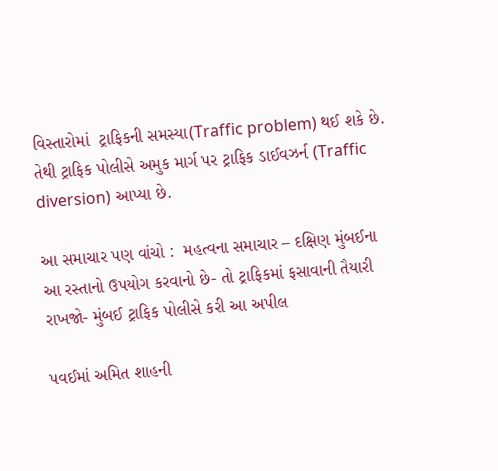વિસ્તારોમાં  ટ્રાફિકની સમસ્યા(Traffic problem) થઈ શકે છે. તેથી ટ્રાફિક પોલીસે અમુક માર્ગ પર ટ્રાફિક ડાઈવઝર્ન (Traffic diversion) આપ્યા છે.

આ સમાચાર પણ વાંચો :  મહત્વના સમાચાર – દક્ષિણ મુંબઈના આ રસ્તાનો ઉપયોગ કરવાનો છે- તો ટ્રાફિકમાં ફસાવાની તૈયારી રાખજો- મુંબઈ ટ્રાફિક પોલીસે કરી આ અપીલ

પવઈમાં અમિત શાહની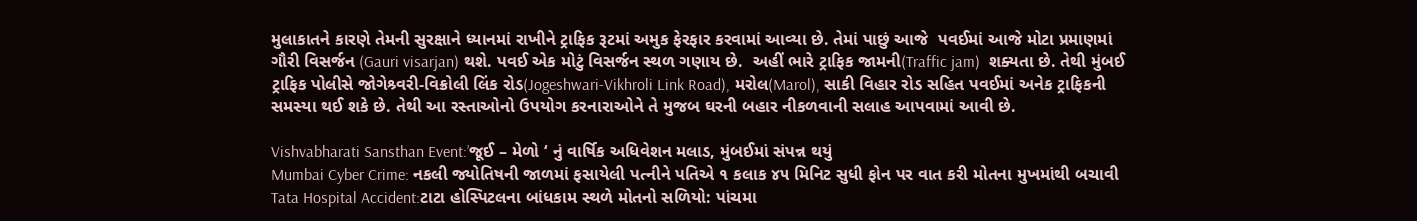મુલાકાતને કારણે તેમની સુરક્ષાને ધ્યાનમાં રાખીને ટ્રાફિક રૂટમાં અમુક ફેરફાર કરવામાં આવ્યા છે. તેમાં પાછું આજે  પવઈમાં આજે મોટા પ્રમાણમાં ગૌરી વિસર્જન (Gauri visarjan) થશે. પવઈ એક મોટું વિસર્જન સ્થળ ગણાય છે.  અહીં ભારે ટ્રાફિક જામની(Traffic jam)  શક્યતા છે. તેથી મુંબઈ ટ્રાફિક પોલીસે જોગેશ્ર્વરી-વિક્રોલી લિંક રોડ(Jogeshwari-Vikhroli Link Road), મરોલ(Marol), સાકી વિહાર રોડ સહિત પવઈમાં અનેક ટ્રાફિકની સમસ્યા થઈ શકે છે. તેથી આ રસ્તાઓનો ઉપયોગ કરનારાઓને તે મુજબ ઘરની બહાર નીકળવાની સલાહ આપવામાં આવી છે.

Vishvabharati Sansthan Event:’જૂઈ – મેળો ‘ નું વાર્ષિક અધિવેશન મલાડ, મુંબઈમાં સંપન્ન થયું
Mumbai Cyber Crime: નકલી જ્યોતિષની જાળમાં ફસાયેલી પત્નીને પતિએ ૧ કલાક ૪૫ મિનિટ સુધી ફોન પર વાત કરી મોતના મુખમાંથી બચાવી
Tata Hospital Accident:ટાટા હોસ્પિટલના બાંધકામ સ્થળે મોતનો સળિયો: પાંચમા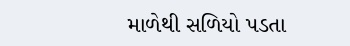માળેથી સળિયો પડતા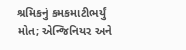શ્રમિકનું કમકમાટીભર્યું મોત; એન્જિનિયર અને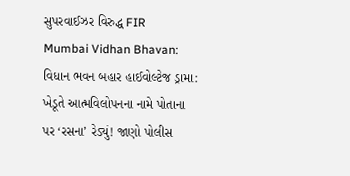સુપરવાઈઝર વિરુદ્ધ FIR
Mumbai Vidhan Bhavan: વિધાન ભવન બહાર હાઈવોલ્ટેજ ડ્રામા: ખેડૂતે આત્મવિલોપનના નામે પોતાના પર ‘રસના’ રેડ્યું! જાણો પોલીસ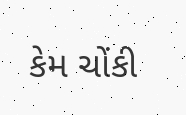કેમ ચોંકી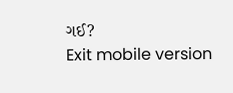ગઈ?
Exit mobile version